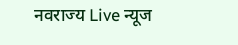नवराज्य Live न्यूज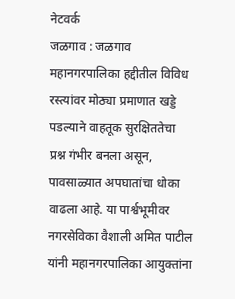नेटवर्क
जळगाव : जळगाव महानगरपालिका हद्दीतील विविध रस्त्यांवर मोठ्या प्रमाणात खड्डे पडल्याने वाहतूक सुरक्षिततेचा प्रश्न गंभीर बनला असून, पावसाळ्यात अपघातांचा धोका वाढला आहे. या पार्श्वभूमीवर नगरसेविका वैशाली अमित पाटील यांनी महानगरपालिका आयुक्तांना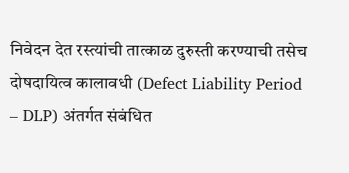निवेदन देत रस्त्यांची तात्काळ दुरुस्ती करण्याची तसेच दोषदायित्व कालावधी (Defect Liability Period – DLP) अंतर्गत संबंधित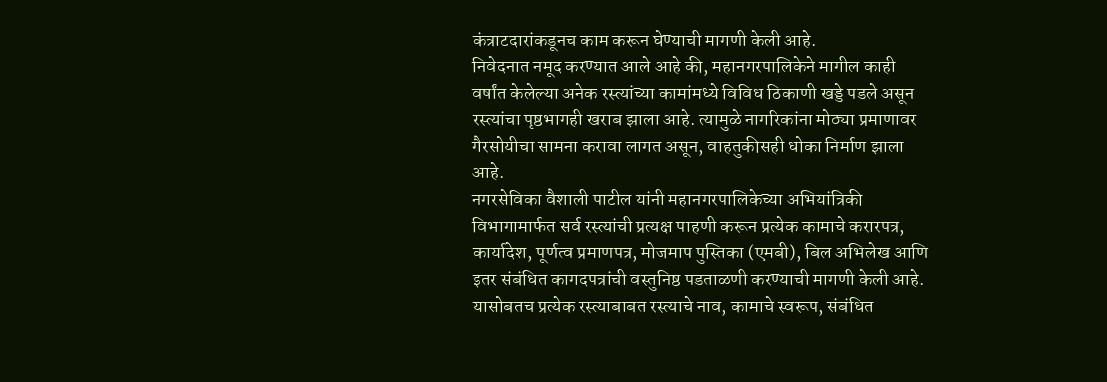कंत्राटदारांकडूनच काम करून घेण्याची मागणी केली आहे.
निवेदनात नमूद करण्यात आले आहे की, महानगरपालिकेने मागील काही वर्षांत केलेल्या अनेक रस्त्यांच्या कामांमध्ये विविध ठिकाणी खड्डे पडले असून रस्त्यांचा पृष्ठभागही खराब झाला आहे. त्यामुळे नागरिकांना मोठ्या प्रमाणावर गैरसोयीचा सामना करावा लागत असून, वाहतुकीसही धोका निर्माण झाला आहे.
नगरसेविका वैशाली पाटील यांनी महानगरपालिकेच्या अभियांत्रिकी विभागामार्फत सर्व रस्त्यांची प्रत्यक्ष पाहणी करून प्रत्येक कामाचे करारपत्र, कार्यादेश, पूर्णत्व प्रमाणपत्र, मोजमाप पुस्तिका (एमबी), बिल अभिलेख आणि इतर संबंधित कागदपत्रांची वस्तुनिष्ठ पडताळणी करण्याची मागणी केली आहे.
यासोबतच प्रत्येक रस्त्याबाबत रस्त्याचे नाव, कामाचे स्वरूप, संबंधित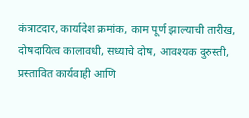कंत्राटदार, कार्यादेश क्रमांक, काम पूर्ण झाल्याची तारीख, दोषदायित्व कालावधी, सध्याचे दोष, आवश्यक दुरुस्ती, प्रस्तावित कार्यवाही आणि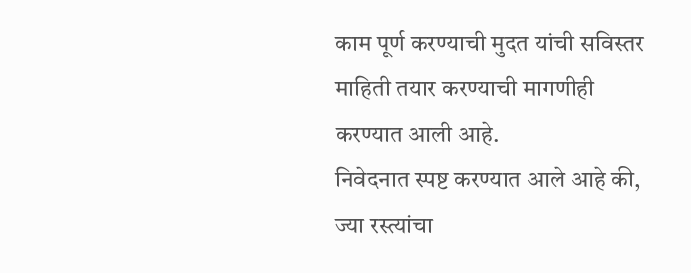काम पूर्ण करण्याची मुदत यांची सविस्तर माहिती तयार करण्याची मागणीही करण्यात आली आहे.
निवेदनात स्पष्ट करण्यात आले आहे की, ज्या रस्त्यांचा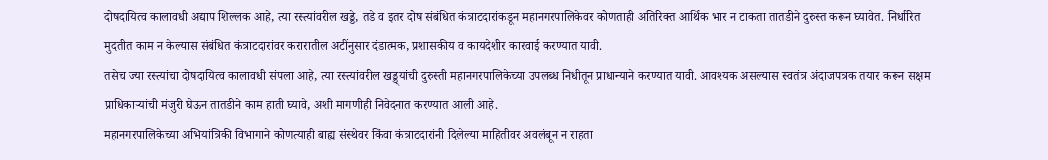दोषदायित्व कालावधी अद्याप शिल्लक आहे, त्या रस्त्यांवरील खड्डे, तडे व इतर दोष संबंधित कंत्राटदारांकडून महानगरपालिकेवर कोणताही अतिरिक्त आर्थिक भार न टाकता तातडीने दुरुस्त करून घ्यावेत. निर्धारित मुदतीत काम न केल्यास संबंधित कंत्राटदारांवर करारातील अटींनुसार दंडात्मक, प्रशासकीय व कायदेशीर कारवाई करण्यात यावी.
तसेच ज्या रस्त्यांचा दोषदायित्व कालावधी संपला आहे, त्या रस्त्यांवरील खड्ड्यांची दुरुस्ती महानगरपालिकेच्या उपलब्ध निधीतून प्राधान्याने करण्यात यावी. आवश्यक असल्यास स्वतंत्र अंदाजपत्रक तयार करून सक्षम प्राधिकाऱ्यांची मंजुरी घेऊन तातडीने काम हाती घ्यावे, अशी मागणीही निवेदनात करण्यात आली आहे.
महानगरपालिकेच्या अभियांत्रिकी विभागाने कोणत्याही बाह्य संस्थेवर किंवा कंत्राटदारांनी दिलेल्या माहितीवर अवलंबून न राहता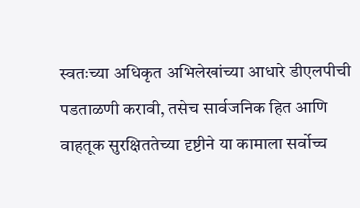स्वतःच्या अधिकृत अभिलेखांच्या आधारे डीएलपीची पडताळणी करावी, तसेच सार्वजनिक हित आणि वाहतूक सुरक्षिततेच्या दृष्टीने या कामाला सर्वोच्च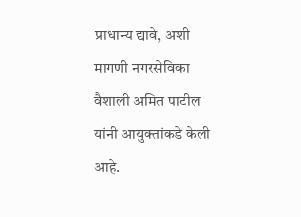प्राधान्य द्यावे, अशी मागणी नगरसेविका वैशाली अमित पाटील यांनी आयुक्तांकडे केली आहे.